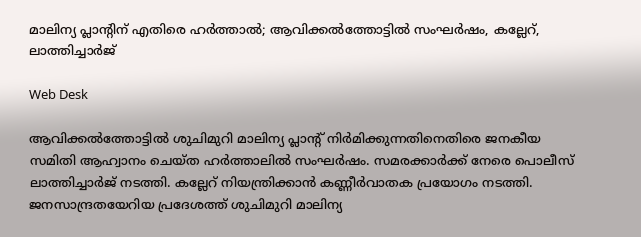മാലിന്യ പ്ലാന്റിന് എതിരെ ഹര്‍ത്താല്‍; ആവിക്കല്‍ത്തോട്ടില്‍ സംഘര്‍ഷം, കല്ലേറ്, ലാത്തിച്ചാര്‍ജ്

Web Desk

ആവിക്കല്‍ത്തോട്ടില്‍ ശുചിമുറി മാലിന്യ പ്ലാന്റ് നിര്‍മിക്കുന്നതിനെതിരെ ജനകീയ സമിതി ആഹ്വാനം ചെയ്ത ഹര്‍ത്താലില്‍ സംഘര്‍ഷം. സമരക്കാര്‍ക്ക് നേരെ പൊലീസ് ലാത്തിച്ചാര്‍ജ് നടത്തി. കല്ലേറ് നിയന്ത്രിക്കാന്‍ കണ്ണീര്‍വാതക പ്രയോഗം നടത്തി. ജനസാന്ദ്രതയേറിയ പ്രദേശത്ത് ശുചിമുറി മാലിന്യ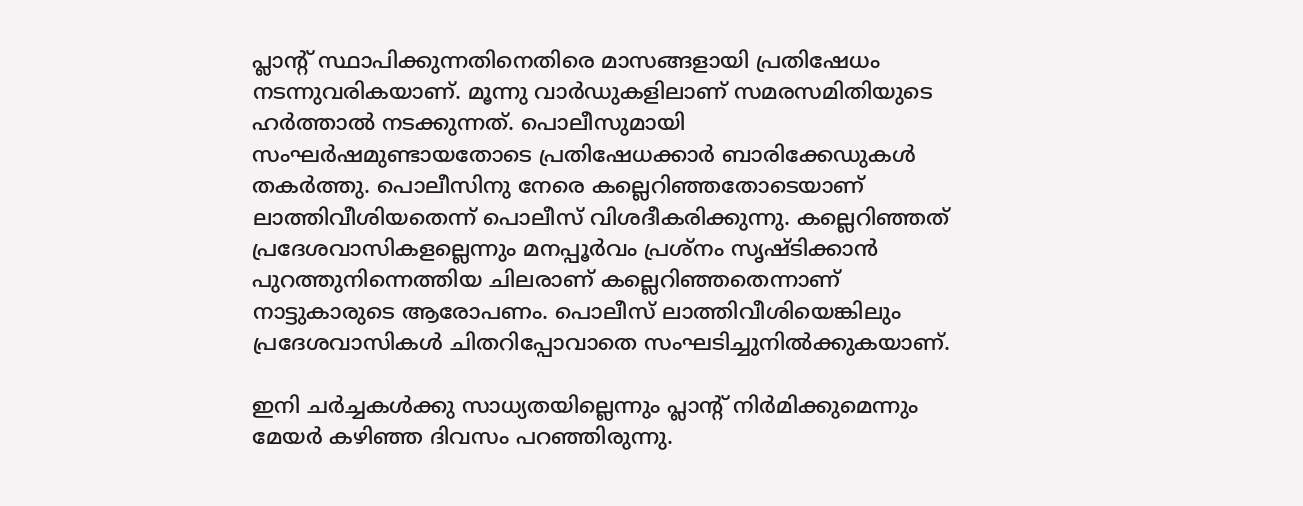പ്ലാന്റ് സ്ഥാപിക്കുന്നതിനെതിരെ മാസങ്ങളായി പ്രതിഷേധം നടന്നുവരികയാണ്. മൂന്നു വാര്‍ഡുകളിലാണ് സമരസമിതിയുടെ ഹര്‍ത്താല്‍ നടക്കുന്നത്. പൊലീസുമായി സംഘര്‍ഷമുണ്ടായതോടെ പ്രതിഷേധക്കാര്‍ ബാരിക്കേഡുകള്‍ തകര്‍ത്തു. പൊലീസിനു നേരെ കല്ലെറിഞ്ഞതോടെയാണ് ലാത്തിവീശിയതെന്ന് പൊലീസ് വിശദീകരിക്കുന്നു. കല്ലെറിഞ്ഞത് പ്രദേശവാസികളല്ലെന്നും മനപ്പൂര്‍വം പ്രശ്‌നം സൃഷ്ടിക്കാന്‍ പുറത്തുനിന്നെത്തിയ ചിലരാണ് കല്ലെറിഞ്ഞതെന്നാണ് നാട്ടുകാരുടെ ആരോപണം. പൊലീസ് ലാത്തിവീശിയെങ്കിലും പ്രദേശവാസികള്‍ ചിതറിപ്പോവാതെ സംഘടിച്ചുനില്‍ക്കുകയാണ്.

ഇനി ചര്‍ച്ചകള്‍ക്കു സാധ്യതയില്ലെന്നും പ്ലാന്റ് നിര്‍മിക്കുമെന്നും മേയര്‍ കഴിഞ്ഞ ദിവസം പറഞ്ഞിരുന്നു.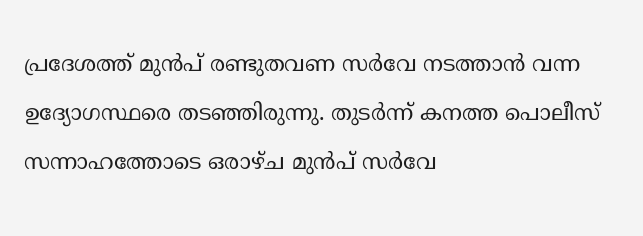പ്രദേശത്ത് മുന്‍പ് രണ്ടുതവണ സര്‍വേ നടത്താന്‍ വന്ന ഉദ്യോഗസ്ഥരെ തടഞ്ഞിരുന്നു. തുടര്‍ന്ന് കനത്ത പൊലീസ് സന്നാഹത്തോടെ ഒരാഴ്ച മുന്‍പ് സര്‍വേ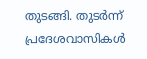തുടങ്ങി. തുടര്‍ന്ന് പ്രദേശവാസികള്‍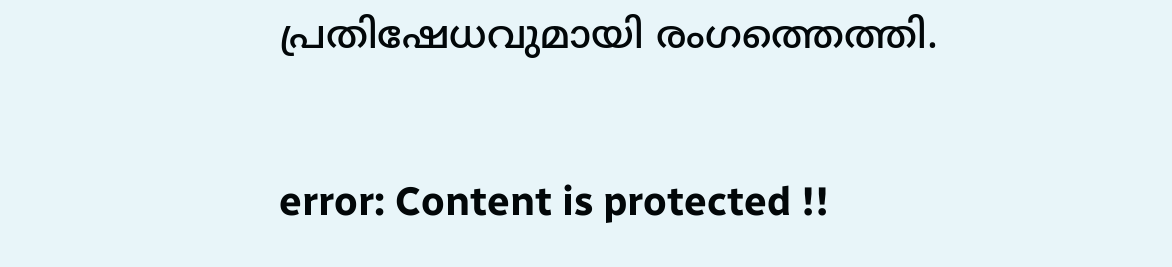പ്രതിഷേധവുമായി രംഗത്തെത്തി.

error: Content is protected !!